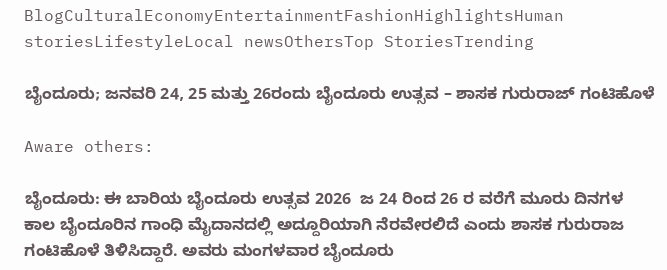BlogCulturalEconomyEntertainmentFashionHighlightsHuman storiesLifestyleLocal newsOthersTop StoriesTrending

ಬೈಂದೂರು; ಜನವರಿ 24, 25 ಮತ್ತು 26ರಂದು ಬೈಂದೂರು ಉತ್ಸವ – ಶಾಸಕ ಗುರುರಾಜ್ ಗಂಟಿಹೊಳೆ

Aware others:

ಬೈಂದೂರು: ಈ ಬಾರಿಯ ಬೈಂದೂರು ಉತ್ಸವ 2026  ಜ 24 ರಿಂದ 26 ರ ವರೆಗೆ ಮೂರು ದಿನಗಳ ಕಾಲ ಬೈಂದೂರಿನ ಗಾಂಧಿ ಮೈದಾನದಲ್ಲಿ ಅದ್ದೂರಿಯಾಗಿ ನೆರವೇರಲಿದೆ ಎಂದು ಶಾಸಕ ಗುರುರಾಜ ಗಂಟಿಹೊಳೆ ತಿಳಿಸಿದ್ದಾರೆ. ಅವರು ಮಂಗಳವಾರ ಬೈಂದೂರು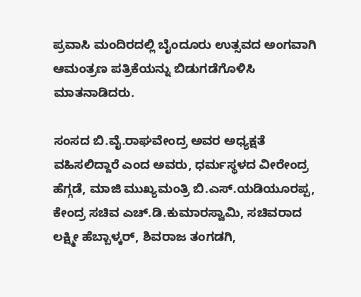ಪ್ರವಾಸಿ ಮಂದಿರದಲ್ಲಿ ಬೈಂದೂರು ಉತ್ಸವದ ಅಂಗವಾಗಿ ಆಮಂತ್ರಣ ಪತ್ರಿಕೆಯನ್ನು ಬಿಡುಗಡೆಗೊಳಿಸಿ ಮಾತನಾಡಿದರು.

ಸಂಸದ ಬಿ.ವೈ.ರಾಘವೇಂದ್ರ ಅವರ ಅಧ್ಯಕ್ಷತೆ ವಹಿಸಲಿದ್ದಾರೆ ಎಂದ ಅವರು, ಧರ್ಮಸ್ಥಳದ ವೀರೇಂದ್ರ ಹೆಗ್ಗಡೆ, ಮಾಜಿ ಮುಖ್ಯಮಂತ್ರಿ ಬಿ.ಎಸ್.ಯಡಿಯೂರಪ್ಪ, ಕೇಂದ್ರ ಸಚಿವ ಎಚ್.ಡಿ.ಕುಮಾರಸ್ವಾಮಿ, ಸಚಿವರಾದ ಲಕ್ಷ್ಮೀ ಹೆಬ್ಬಾಳ್ಕ‌ರ್, ಶಿವರಾಜ ತಂಗಡಗಿ,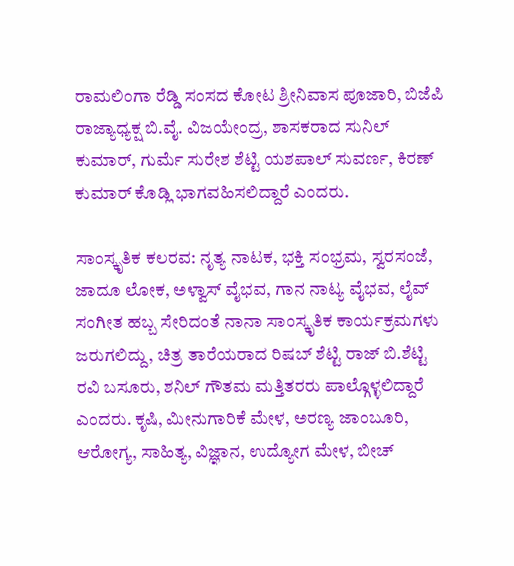ರಾಮಲಿಂಗಾ ರೆಡ್ಡಿ ಸಂಸದ ಕೋಟ ಶ್ರೀನಿವಾಸ ಪೂಜಾರಿ, ಬಿಜೆಪಿ ರಾಜ್ಯಾಧ್ಯಕ್ಷ ಬಿ.ವೈ. ವಿಜಯೇಂದ್ರ, ಶಾಸಕರಾದ ಸುನಿಲ್ ಕುಮಾರ್, ಗುರ್ಮೆ ಸುರೇಶ ಶೆಟ್ಟಿ ಯಶಪಾಲ್ ಸುವರ್ಣ, ಕಿರಣ್ ಕುಮಾ‌ರ್ ಕೊಡ್ಲಿ ಭಾಗವಹಿಸಲಿದ್ದಾರೆ ಎಂದರು.

ಸಾಂಸ್ಕೃತಿಕ ಕಲರವ: ನೃತ್ಯ ನಾಟಕ, ಭಕ್ತಿ ಸಂಭ್ರಮ, ಸ್ವರಸಂಜೆ, ಜಾದೂ ಲೋಕ, ಅಳ್ವಾಸ್‌ ವೈಭವ, ಗಾನ ನಾಟ್ಯ ವೈಭವ, ಲೈವ್ ಸಂಗೀತ ಹಬ್ಬ ಸೇರಿದಂತೆ ನಾನಾ ಸಾಂಸ್ಕೃತಿಕ ಕಾರ್ಯಕ್ರಮಗಳು ಜರುಗಲಿದ್ದು, ಚಿತ್ರ ತಾರೆಯರಾದ ರಿಷಬ್ ಶೆಟ್ಟಿ ರಾಜ್ ಬಿ.ಶೆಟ್ಟಿ ರವಿ ಬಸೂರು, ಶನಿಲ್ ಗೌತಮ ಮತ್ತಿತರರು ಪಾಲ್ಗೊಳ್ಳಲಿದ್ದಾರೆ ಎಂದರು. ಕೃಷಿ, ಮೀನುಗಾರಿಕೆ ಮೇಳ, ಅರಣ್ಯ ಜಾಂಬೂರಿ, ಆರೋಗ್ಯ, ಸಾಹಿತ್ಯ, ವಿಜ್ಞಾನ, ಉದ್ಯೋಗ ಮೇಳ, ಬೀಚ್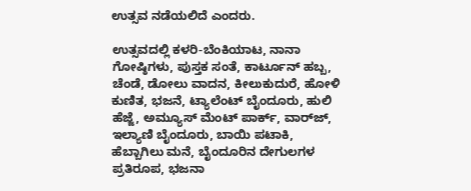ಉತ್ಸವ ನಡೆಯಲಿದೆ ಎಂದರು.

ಉತ್ಸವದಲ್ಲಿ ಕಳರಿ-ಬೆಂಕಿಯಾಟ, ನಾನಾ ಗೋಷ್ಠಿಗಳು, ಪುಸ್ತಕ ಸಂತೆ, ಕಾರ್ಟೂನ್ ಹಬ್ಬ, ಚೆಂಡೆ, ಡೋಲು ವಾದನ, ಕೀಲುಕುದುರೆ, ಹೋಳಿ ಕುಣಿತ, ಭಜನೆ, ಟ್ಯಾಲೆಂಟ್ ಬೈಂದೂರು, ಹುಲಿ ಹೆಜ್ಜೆ, ಅಮ್ಯೂಸ್ ಮೆಂಟ್ ಪಾರ್ಕ್‌, ವಾರ್‌ಜ್, ಇಲ್ಯಾಣಿ ಬೈಂದೂರು, ಬಾಯಿ ಪಟಾಕಿ, ಹೆಬ್ಬಾಗಿಲು ಮನೆ, ಬೈಂದೂರಿನ ದೇಗುಲಗಳ ಪ್ರತಿರೂಪ, ಭಜನಾ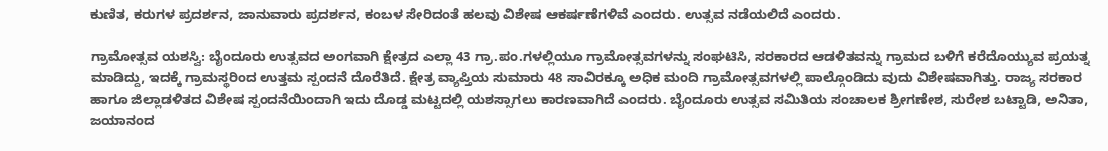ಕುಣಿತ, ಕರುಗಳ ಪ್ರದರ್ಶನ, ಜಾನುವಾರು ಪ್ರದರ್ಶನ, ಕಂಬಳ ಸೇರಿದಂತೆ ಹಲವು ವಿಶೇಷ ಆಕರ್ಷಣೆಗಳಿವೆ ಎಂದರು. ಉತ್ಸವ ನಡೆಯಲಿದೆ ಎಂದರು.

ಗ್ರಾಮೋತ್ಸವ ಯಶಸ್ವಿ: ಬೈಂದೂರು ಉತ್ಸವದ ಅಂಗವಾಗಿ ಕ್ಷೇತ್ರದ ಎಲ್ಲಾ 43 ಗ್ರಾ.ಪಂ.ಗಳಲ್ಲಿಯೂ ಗ್ರಾಮೋತ್ಸವಗಳನ್ನು ಸಂಘಟಿಸಿ, ಸರಕಾರದ ಆಡಳಿತವನ್ನು ಗ್ರಾಮದ ಬಳಿಗೆ ಕರೆದೊಯ್ಯುವ ಪ್ರಯತ್ನ ಮಾಡಿದ್ದು, ಇದಕ್ಕೆ ಗ್ರಾಮಸ್ಥರಿಂದ ಉತ್ತಮ ಸ್ಪಂದನೆ ದೊರೆತಿದೆ. ಕ್ಷೇತ್ರ ವ್ಯಾಪ್ತಿಯ ಸುಮಾರು 48 ಸಾವಿರಕ್ಕೂ ಅಧಿಕ ಮಂದಿ ಗ್ರಾಮೋತ್ಸವಗಳಲ್ಲಿ ಪಾಲ್ಗೊಂಡಿದು ವುದು ವಿಶೇಷವಾಗಿತ್ತು. ರಾಜ್ಯ ಸರಕಾರ ಹಾಗೂ ಜಿಲ್ಲಾಡಳಿತದ ವಿಶೇಷ ಸ್ಪಂದನೆಯಿಂದಾಗಿ ಇದು ದೊಡ್ಡ ಮಟ್ಟದಲ್ಲಿ ಯಶಸ್ಸಾಗಲು ಕಾರಣವಾಗಿದೆ ಎಂದರು. ಬೈಂದೂರು ಉತ್ಸವ ಸಮಿತಿಯ ಸಂಚಾಲಕ ಶ್ರೀಗಣೇಶ, ಸುರೇಶ ಬಟ್ಟಾಡಿ, ಅನಿತಾ, ಜಯಾನಂದ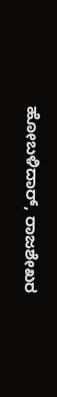ಹೋಬಳಿದಾ‌ರ್, ರಾಜಶೇಖರ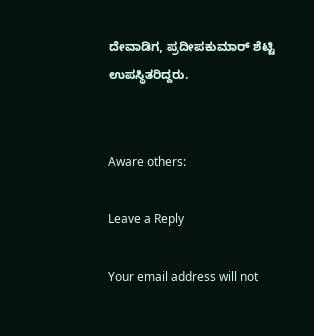ದೇವಾಡಿಗ, ಪ್ರದೀಪಕುಮಾ‌ರ್ ಶೆಟ್ಟಿ ಉಪಸ್ಥಿತರಿದ್ದರು.


Aware others:

Leave a Reply

Your email address will not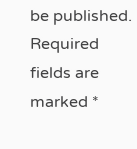be published. Required fields are marked *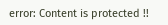error: Content is protected !!